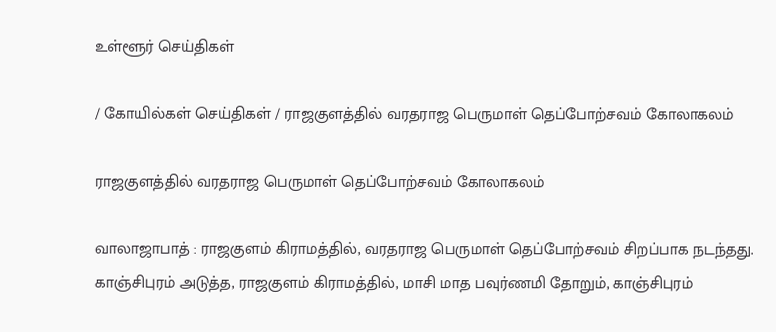உள்ளூர் செய்திகள்

/ கோயில்கள் செய்திகள் / ராஜகுளத்தில் வரதராஜ பெருமாள் தெப்போற்சவம் கோலாகலம்

ராஜகுளத்தில் வரதராஜ பெருமாள் தெப்போற்சவம் கோலாகலம்

வாலாஜாபாத் : ராஜகுளம் கிராமத்தில், வரதராஜ பெருமாள் தெப்போற்சவம் சிறப்பாக நடந்தது. காஞ்சிபுரம் அடுத்த, ராஜகுளம் கிராமத்தில், மாசி மாத பவுர்ணமி தோறும், காஞ்சிபுரம்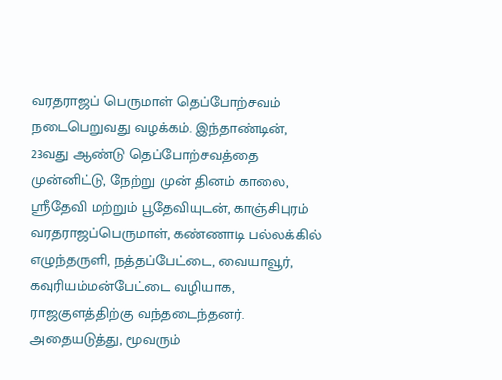வரதராஜப் பெருமாள் தெப்போற்சவம் நடைபெறுவது வழக்கம். இந்தாண்டின், 23வது ஆண்டு தெப்போற்சவத்தை முன்னிட்டு, நேற்று முன் தினம் காலை, ஸ்ரீதேவி மற்றும் பூதேவியுடன், காஞ்சிபுரம் வரதராஜப்பெருமாள், கண்ணாடி பல்லக்கில் எழுந்தருளி, நத்தப்பேட்டை, வையாவூர், கவுரியம்மன்பேட்டை வழியாக, ராஜகுளத்திற்கு வந்தடைந்தனர். அதையடுத்து, மூவரும்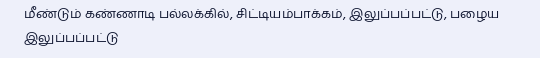மீண்டும் கண்ணாடி பல்லக்கில், சிட்டியம்பாக்கம், இலுப்பப்பட்டு, பழைய இலுப்பப்பட்டு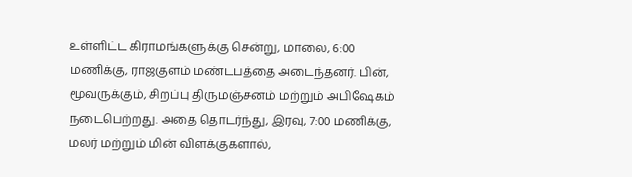உள்ளிட்ட கிராமங்களுக்கு சென்று, மாலை, 6:00 மணிக்கு, ராஜகுளம் மண்டபத்தை அடைந்தனர். பின், மூவருக்கும், சிறப்பு திருமஞ்சனம் மற்றும் அபிஷேகம் நடைபெற்றது. அதை தொடர்ந்து, இரவு, 7:00 மணிக்கு, மலர் மற்றும் மின் விளக்குகளால்,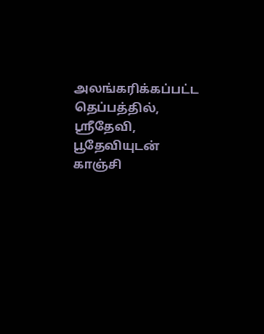அலங்கரிக்கப்பட்ட தெப்பத்தில், ஸ்ரீதேவி, பூதேவியுடன் காஞ்சி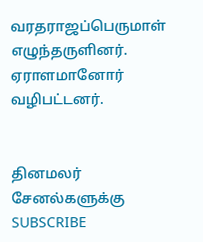வரதராஜப்பெருமாள் எழுந்தருளினர். ஏராளமானோர் வழிபட்டனர்.


தினமலர் சேனல்களுக்கு SUBSCRIBE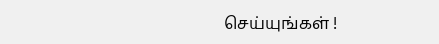செய்யுங்கள் !